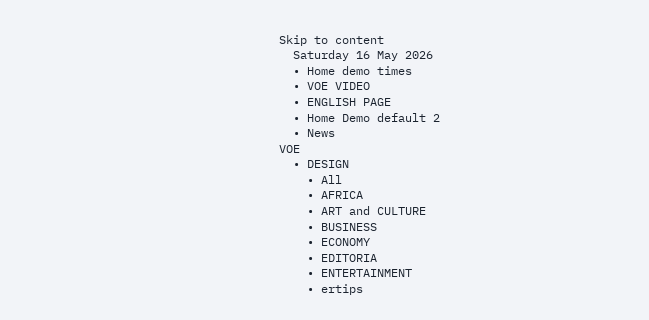Skip to content
  Saturday 16 May 2026
  • Home demo times
  • VOE VIDEO
  • ENGLISH PAGE
  • Home Demo default 2
  • News
VOE
  • DESIGN
    • All
    • AFRICA
    • ART and CULTURE
    • BUSINESS
    • ECONOMY
    • EDITORIA
    • ENTERTAINMENT
    • ertips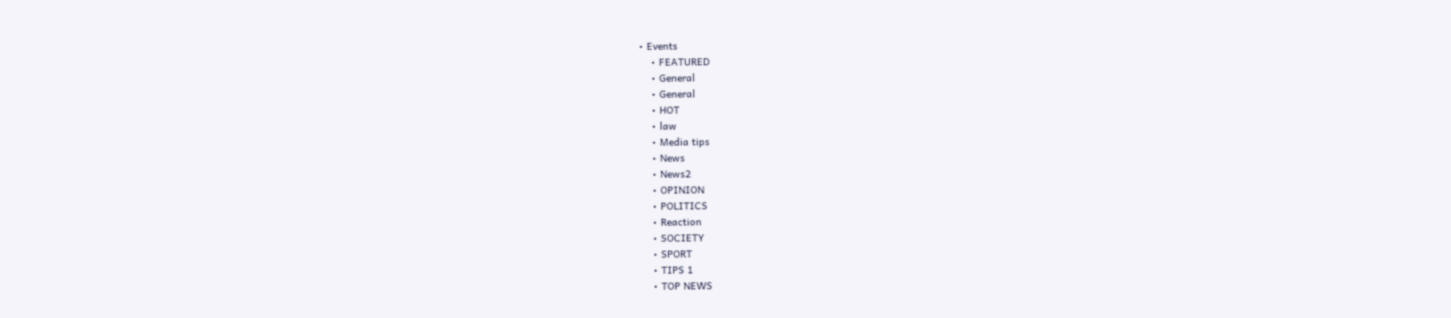• Events
    • FEATURED
    • General
    • General
    • HOT
    • law
    • Media tips
    • News
    • News2
    • OPINION
    • POLITICS
    • Reaction
    • SOCIETY
    • SPORT
    • TIPS 1
    • TOP NEWS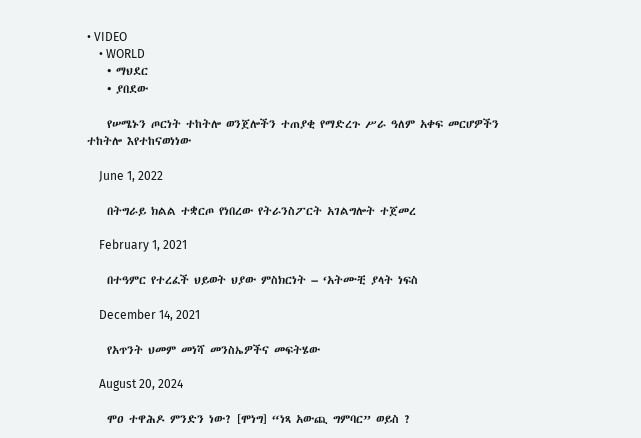• VIDEO
    • WORLD
    • ማህደር
    • ያበደው

    የሠሜኑን ጦርነት ተከትሎ ወንጀሎችን ተጠያቂ የማድረጉ ሥራ ዓለም አቀፍ መርሆዎችን ተከትሎ እየተከናወነነው

    June 1, 2022

    በትግራይ ክልል ተቋርጦ የነበረው የትራንስፖርት አገልግሎት ተጀመረ

    February 1, 2021

    በተዓምር የተረፈች ህይወት ህያው ምስክርነት – ‘አትሙቺ ያላት ነፍስ

    December 14, 2021

    የአጥንት ህመም መነሻ መንስኤዎችና መፍትሄው

    August 20, 2024

    ሞዐ ተዋሕዶ ምንድን ነው? [ሞነግ] “ነጻ አውጪ ግምባር” ወይስ ?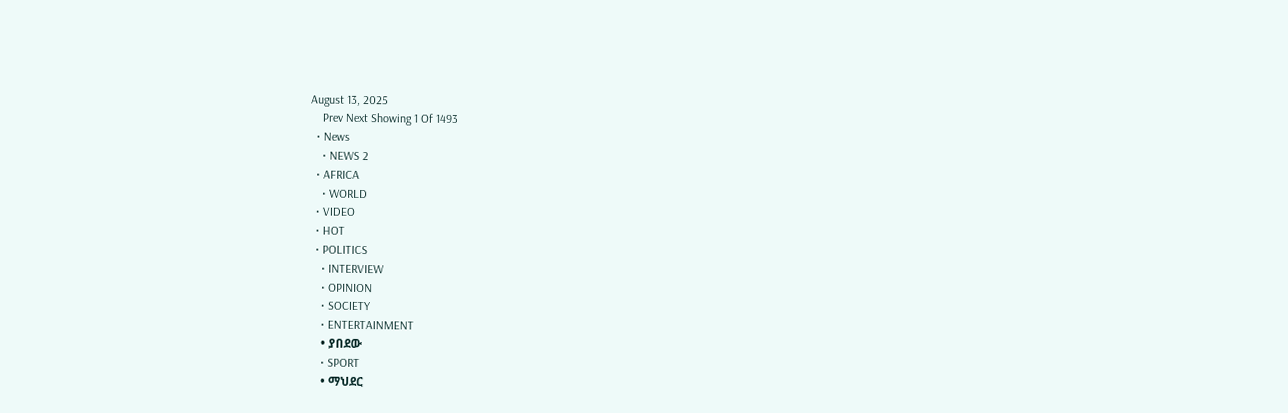August 13, 2025
    Prev Next Showing 1 Of 1493
  • News
    • NEWS 2
  • AFRICA
    • WORLD
  • VIDEO
  • HOT
  • POLITICS
    • INTERVIEW
    • OPINION
    • SOCIETY
    • ENTERTAINMENT
    • ያበደው
    • SPORT
    • ማህደር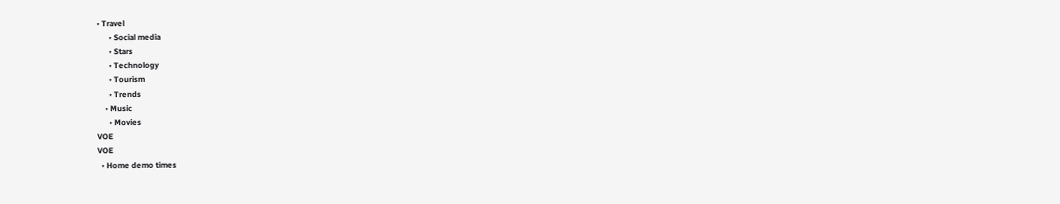• Travel
      • Social media
      • Stars
      • Technology
      • Tourism
      • Trends
    • Music
      • Movies
VOE
VOE
  • Home demo times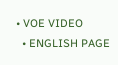• VOE VIDEO
  • ENGLISH PAGE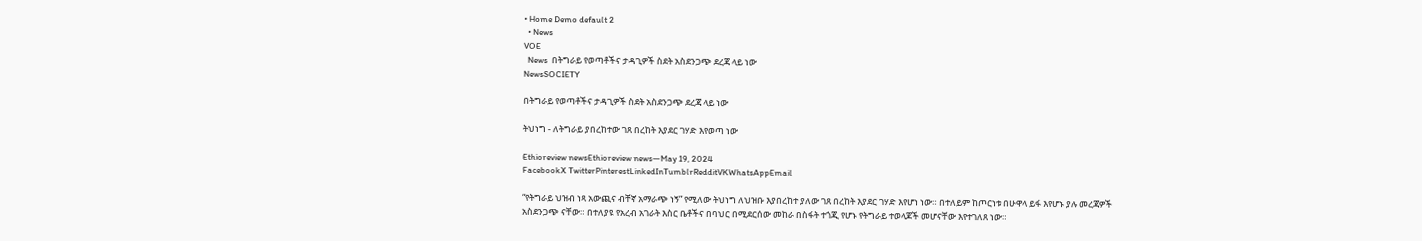• Home Demo default 2
  • News
VOE
  News  በትግራይ የወጣቶችና ታዳጊዎች ስደት አስደንጋጭ ደረጃ ላይ ነው
NewsSOCIETY

በትግራይ የወጣቶችና ታዳጊዎች ስደት አስደንጋጭ ደረጃ ላይ ነው

ትህነግ - ለትግራይ ያበረከተው ገጸ በረከት እያደር ገሃድ እየወጣ ነው

Ethioreview newsEthioreview news—May 19, 2024
FacebookX TwitterPinterestLinkedInTumblrRedditVKWhatsAppEmail

“የትግራይ ህዝብ ነጻ አውጪና ብቸኛ አማራጭ ነኝ” የሚለው ትህነግ ለህዝቡ እያበረከተ ያለው ገጸ በረከት እያደር ገሃድ እየሆነ ነው። በተለይም ከጦርነቱ በሁዋላ ይፋ እየሆኑ ያሉ መረጃዎች አስደንጋጭ ናቸው። በተለያዩ የአረብ አገራት እስር ቤቶችና በባህር በሚደርሰው መከራ በስፋት ተጎጂ የሆኑ የትግራይ ተወላጆች መሆናቸው እየተገለጸ ነው።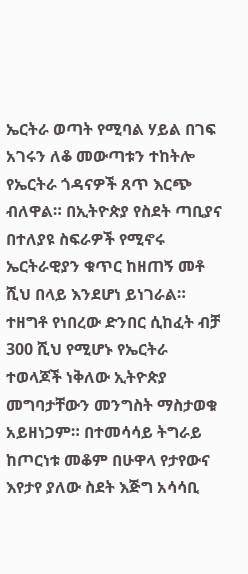ኤርትራ ወጣት የሚባል ሃይል በገፍ አገሩን ለቆ መውጣቱን ተከትሎ የኤርትራ ጎዳናዎች ጸጥ እርጭ ብለዋል። በኢትዮጵያ የስደት ጣቢያና በተለያዩ ስፍራዎች የሚኖሩ ኤርትራዊያን ቁጥር ከዘጠኝ መቶ ሺህ በላይ እንደሆነ ይነገራል። ተዘግቶ የነበረው ድንበር ሲከፈት ብቻ 300 ሺህ የሚሆኑ የኤርትራ ተወላጆች ነቅለው ኢትዮጵያ መግባታቸውን መንግስት ማስታወቁ አይዘነጋም። በተመሳሳይ ትግራይ ከጦርነቱ መቆም በሁዋላ የታየውና እየታየ ያለው ስደት እጅግ አሳሳቢ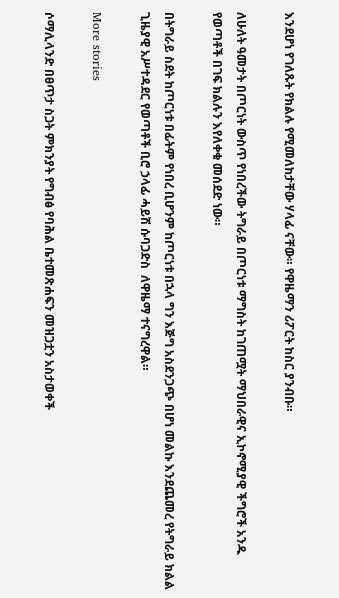እንደሆነ የገለጹት የክልሉ የሚመለከታቸው ሃላፊ ናቸው። የዋዜማን ሪፖርት ከስር ያንብቡ።

ለሁለት ዓመታት በጦርነት ውስጥ የነበረችው ትግራይ በጦርነቱ ማግስት ከገጠሟት ማህበራዊና ኢኮኖሚያዊ ችግሮች አንዱ የወጣቶች በገፍ ክልሉን እየለቀቁ መሰደድ ነው።

በትግራይ ስደት ከጦርነቱ በፊትም የነበረ ቢሆንም ከጦርነቱ በኋላ ግን እጅግ አስደንጋጭ በሆነ መልኩ እንደጨመረ የትግራይ ክልል ጊዜያዊ አሥተዳደር የወጣቶች ቢሮ ኃላፊ ሓይሽ ሱባጋድስ  ለዋዜማ ተናግረዋል።

More stories

ሶማሊላንድ በፀጥታ ስጋት ምክንያት የግብፅ የባሕል ቤተመጽሐፍን መዝጋቷን አስታወቀች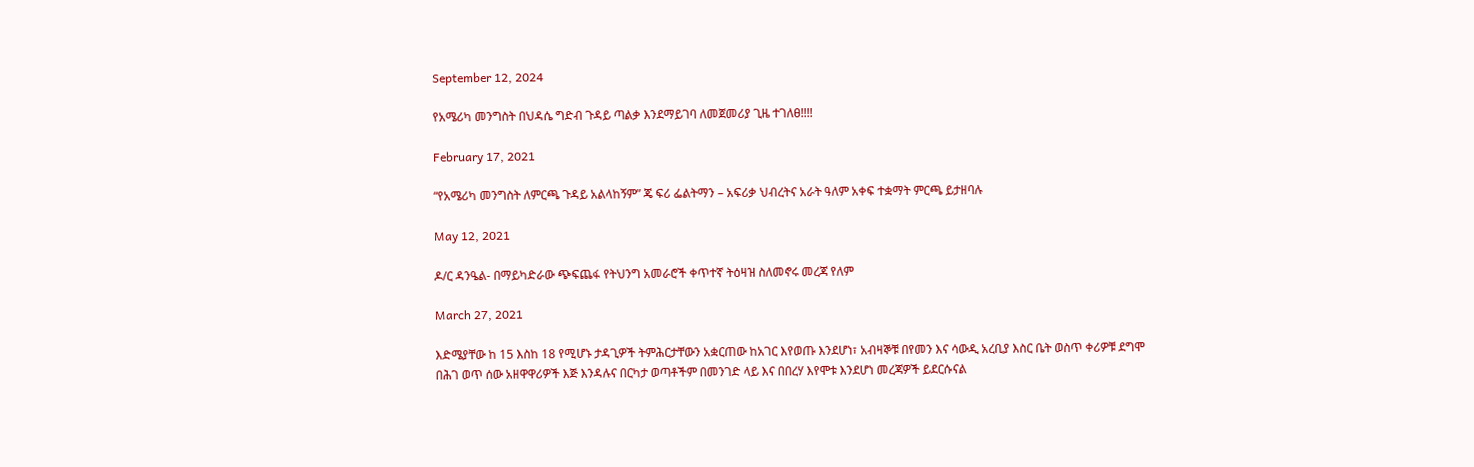September 12, 2024

የአሜሪካ መንግስት በህዳሴ ግድብ ጉዳይ ጣልቃ እንደማይገባ ለመጀመሪያ ጊዜ ተገለፀ!!!!

February 17, 2021

“የአሜሪካ መንግስት ለምርጫ ጉዳይ አልላከኝም” ጄ ፍሪ ፌልትማን – አፍሪቃ ህብረትና አራት ዓለም አቀፍ ተቋማት ምርጫ ይታዘባሉ

May 12, 2021

ዶ/ር ዳንዔል- በማይካድራው ጭፍጨፋ የትህንግ አመራሮች ቀጥተኛ ትዕዛዝ ስለመኖሩ መረጃ የለም

March 27, 2021

እድሜያቸው ከ 15 እስከ 18 የሚሆኑ ታዳጊዎች ትምሕርታቸውን አቋርጠው ከአገር እየወጡ እንደሆነ፣ አብዛኞቹ በየመን እና ሳውዲ አረቢያ እስር ቤት ወስጥ ቀሪዎቹ ደግሞ በሕገ ወጥ ሰው አዘዋዋሪዎች እጅ እንዳሉና በርካታ ወጣቶችም በመንገድ ላይ እና በበረሃ እየሞቱ እንደሆነ መረጃዎች ይደርሱናል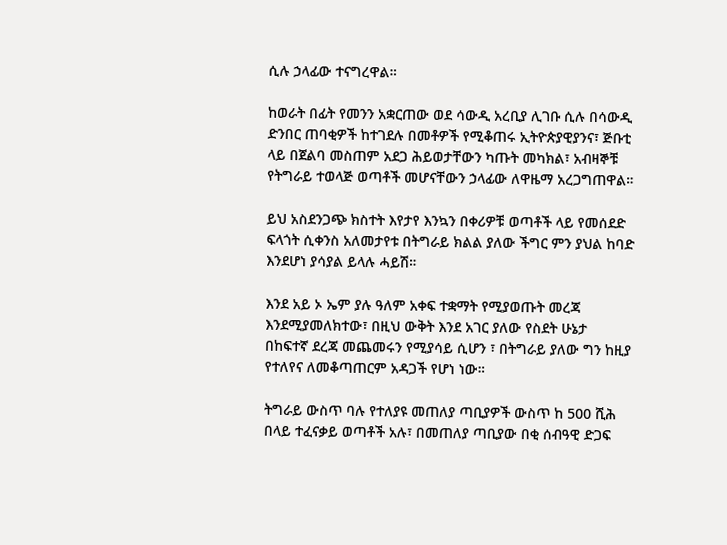ሲሉ ኃላፊው ተናግረዋል።

ከወራት በፊት የመንን አቋርጠው ወደ ሳውዲ አረቢያ ሊገቡ ሲሉ በሳውዲ ድንበር ጠባቂዎች ከተገደሉ በመቶዎች የሚቆጠሩ ኢትዮጵያዊያንና፣ ጅቡቲ ላይ በጀልባ መስጠም አደጋ ሕይወታቸውን ካጡት መካክል፣ አብዛኞቹ የትግራይ ተወላጅ ወጣቶች መሆናቸውን ኃላፊው ለዋዜማ አረጋግጠዋል።

ይህ አስደንጋጭ ክስተት እየታየ እንኳን በቀሪዎቹ ወጣቶች ላይ የመሰደድ ፍላጎት ሲቀንስ አለመታየቱ በትግራይ ክልል ያለው ችግር ምን ያህል ከባድ እንደሆነ ያሳያል ይላሉ ሓይሽ።

እንደ አይ ኦ ኤም ያሉ ዓለም አቀፍ ተቋማት የሚያወጡት መረጃ እንደሚያመለክተው፣ በዚህ ውቅት እንደ አገር ያለው የስደት ሁኔታ በከፍተኛ ደረጃ መጨመሩን የሚያሳይ ሲሆን ፣ በትግራይ ያለው ግን ከዚያ የተለየና ለመቆጣጠርም አዳጋች የሆነ ነው።

ትግራይ ውስጥ ባሉ የተለያዩ መጠለያ ጣቢያዎች ውስጥ ከ 500 ሺሕ በላይ ተፈናቃይ ወጣቶች አሉ፣ በመጠለያ ጣቢያው በቂ ሰብዓዊ ድጋፍ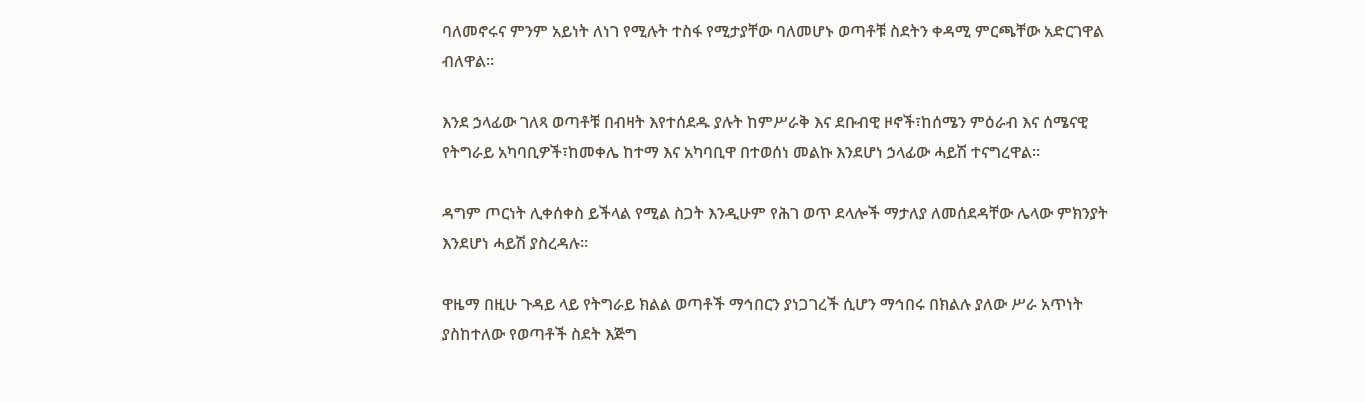ባለመኖሩና ምንም አይነት ለነገ የሚሉት ተስፋ የሚታያቸው ባለመሆኑ ወጣቶቹ ስደትን ቀዳሚ ምርጫቸው አድርገዋል ብለዋል።

እንደ ኃላፊው ገለጻ ወጣቶቹ በብዛት እየተሰደዱ ያሉት ከምሥራቅ እና ደቡብዊ ዞኖች፣ከሰሜን ምዕራብ እና ሰሜናዊ የትግራይ አካባቢዎች፣ከመቀሌ ከተማ እና አካባቢዋ በተወሰነ መልኩ እንደሆነ ኃላፊው ሓይሽ ተናግረዋል።

ዳግም ጦርነት ሊቀሰቀስ ይችላል የሚል ስጋት እንዲሁም የሕገ ወጥ ደላሎች ማታለያ ለመሰደዳቸው ሌላው ምክንያት እንደሆነ ሓይሽ ያስረዳሉ።

ዋዜማ በዚሁ ጉዳይ ላይ የትግራይ ክልል ወጣቶች ማኅበርን ያነጋገረች ሲሆን ማኅበሩ በክልሉ ያለው ሥራ አጥነት ያስከተለው የወጣቶች ስደት እጅግ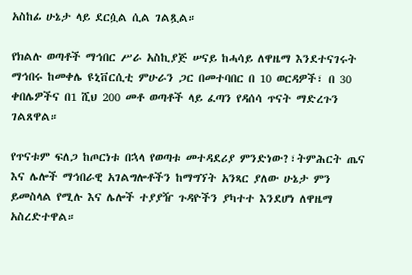አስከፊ ሁኔታ ላይ ደርሷል ሲል ገልጿል።

የክልሉ ወጣቶች ማኅበር ሥራ አስኪያጅ ሠናይ ከሓሳይ ለዋዜማ እንደተናገሩት ማኅበሩ ከመቀሌ ዩኒቨርሲቲ ምሁራን ጋር በመተባበር በ 10 ወርዳዎች፣ በ 30 ቀበሌዎችና በ1 ሺህ 200 መቶ ወጣቶች ላይ ፈጣን የዳሰሳ ጥናት ማድረጉን ገልጸዋል።

የጥናቱም ፍለጋ ከጦርነቱ በኋላ የወጣቱ መተዳደሪያ ምንድነው?፣ትምሕርት ጤና እና ሌሎች ማኅበራዊ አገልግሎቶችን ከማግኘት አንጻር ያለው ሁኔታ ምን ይመስላል የሚሉ እና ሌሎች ተያያዥ ጉዳዮችን ያካተተ እንደሆነ ለዋዜማ አስረድተዋል።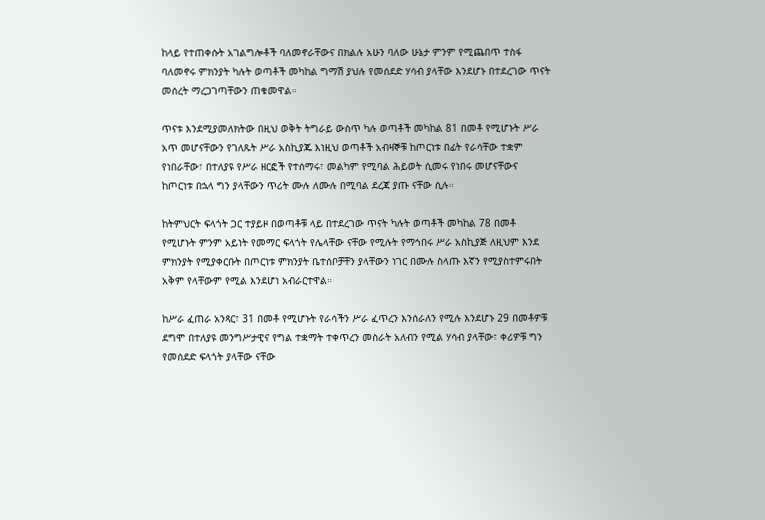ከላይ የተጠቀሱት አገልግሎቶች ባለመኖራቸውና በክልሉ አሁን ባለው ሁኔታ ምንም የሚጨበጥ ተስፋ ባለመኖሩ ምክንያት ካሉት ወጣቶች መካከል ግማሽ ያህሉ የመሰደድ ሃሳብ ያላቸው እንደሆኑ በተደረገው ጥናት መሰረት ማረጋገጣቸውን ጠቁመዋል።

ጥናቱ እንደሚያመለክትው በዚህ ወቅት ትግራይ ውስጥ ካሉ ወጣቶች መካከል 81 በመቶ የሚሆኑት ሥራ አጥ መሆናቸውን የገለጹት ሥራ አስኪያጁ እነዚህ ወጣቶች አብዛኞቹ ከጦርነቱ በፊት የራሳቸው ተቋም የነበራቸው፣ በተለያዩ የሥራ ዘርፎች የተሰማሩ፣ መልካም የሚባል ሕይወት ሲመሩ የነበሩ መሆናቸውና ከጦርነቱ በኋላ ግን ያላቸውን ጥሪት ሙሉ ለሙሉ በሚባል ደረጃ ያጡ ናቸው ሲሉ።

ከትምህርት ፍላጎት ጋር ተያይዞ በወጣቶቹ ላይ በተደረገው ጥናት ካሉት ወጣቶች መካከል 78 በመቶ የሚሆኑት ምንም አይነት የመማር ፍላጎት የሌላቸው ናቸው የሚሉት የማኅበሩ ሥራ አስኪያጅ ለዚህም እንደ ምክንያት የሚያቀርቡት በጦርነቱ ምክንያት ቤተሰቦቻቸን ያላቸውን ነገር በሙሉ ስላጡ እኛን የሚያስተምሩበት አቅም የላቸውም የሚል እንደሆነ አብራርተዋል።

ከሥራ ፈጠራ አንጻር፣ 31 በመቶ የሚሆኑት የራሳችን ሥራ ፈጥረን እንሰራለን የሚሉ እንደሆኑ 29 በመቶዎቹ ደግሞ በተለያዩ መንግሥታዊና የግል ተቋማት ተቀጥረን መስራት አለብን የሚል ሃሳብ ያላቸው፣ ቀሪዎቹ ግን የመሰደድ ፍላጎት ያላቸው ናቸው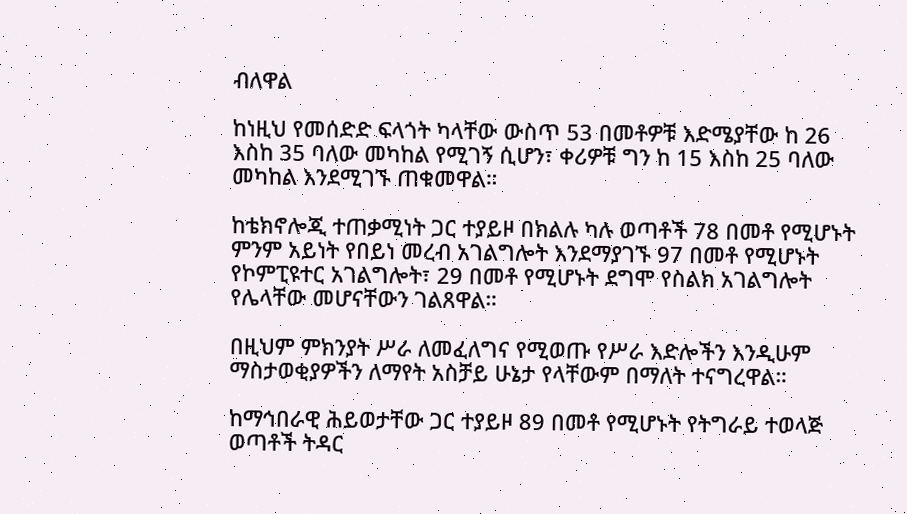ብለዋል

ከነዚህ የመሰድድ ፍላጎት ካላቸው ውስጥ 53 በመቶዎቹ እድሜያቸው ከ 26 እስከ 35 ባለው መካከል የሚገኝ ሲሆን፣ ቀሪዎቹ ግን ከ 15 እስከ 25 ባለው መካከል እንደሚገኙ ጠቁመዋል።

ከቴክኖሎጂ ተጠቃሚነት ጋር ተያይዞ በክልሉ ካሉ ወጣቶች 78 በመቶ የሚሆኑት ምንም አይነት የበይነ መረብ አገልግሎት እንደማያገኙ 97 በመቶ የሚሆኑት የኮምፒዩተር አገልግሎት፣ 29 በመቶ የሚሆኑት ደግሞ የስልክ አገልግሎት የሌላቸው መሆናቸውን ገልጸዋል።

በዚህም ምክንያት ሥራ ለመፈለግና የሚወጡ የሥራ እድሎችን እንዲሁም ማስታወቂያዎችን ለማየት አስቻይ ሁኔታ የላቸውም በማለት ተናግረዋል።

ከማኅበራዊ ሕይወታቸው ጋር ተያይዞ 89 በመቶ የሚሆኑት የትግራይ ተወላጅ ወጣቶች ትዳር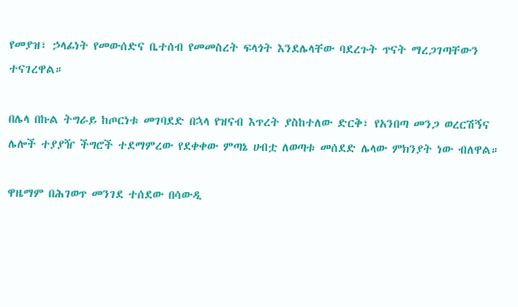የመያዝ፣ ኃላፊነት የመውሰድና ቤተሰብ የመመስረት ፍላጎት እንደሌላቸው ባደረጉት ጥናት ማረጋገጣቸውን ተናገረዋል።

በሌላ በኩል ትግራይ ከጦርነቱ መገባደድ በኋላ የዝናብ እጥረት ያስከተለው ድርቅ፣ የአንበጣ መንጋ ወረርሽኝና ሌሎች ተያያዥ ችግሮች ተደማምረው የደቀቀው ምጣኔ ሀብቷ ለወጣቱ መሰደድ ሌላው ምክንያት ነው ብለዋል።

ዋዜማም በሕገወጥ መንገደ ተሰደው በሳውዲ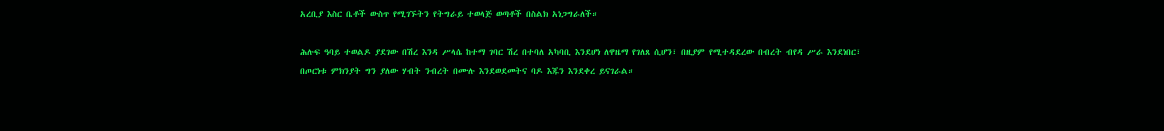አረቢያ እስር ቤቶች ውስጥ የሚገኙትን የትግራይ ተወላጅ ወጣቶች በስልክ አነጋግራለች።

ሕሉፍ ዓባይ ተወልዶ ያደገው በሽረ እንዳ ሥላሴ ከተማ ገባር ሽረ በተባለ አካባቢ እንደሆነ ለዋዜማ የገለጸ ሲሆን፣ በዚያም የሚተዳደረው በብረት ብየዳ ሥራ እንደነበር፣ በጦርነቱ ምክንያት ግን ያለው ሃብት ንብረት በሙሉ እንደወደመትና ባዶ እጁን እንደቀረ ይናገራል።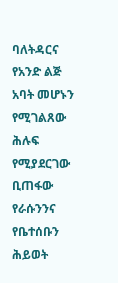ባለትዳርና የአንድ ልጅ አባት መሆኑን የሚገልጸው ሕሉፍ የሚያደርገው ቢጠፋው የራሱንንና የቤተሰቡን ሕይወት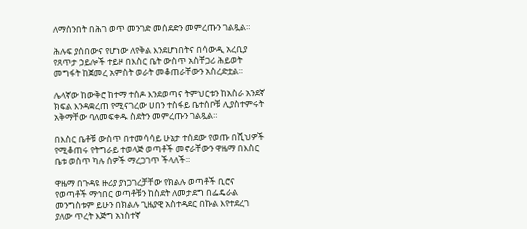ለማሰንበት በሕገ ወጥ መንገድ መሰደድን መምረጡን ገልጿል።

ሕሉፍ ያሰበውና የሆነው ለየቅል እንደሆነበትና በሳውዲ አረቢያ የጸጥታ ኃይሎች ተይዞ በእስር ቤት ውስጥ አስቸጋሪ ሕይወት መግፋት ከጀመረ አምስት ወራት መቆጠራቸውን አስረድቷል።

ሌላኛው ከውቅሮ ከተማ ተሰዶ እንደወጣና ትምህርቱን ከአስራ አንደኛ ክፍል እንዳቋረጠ የሚናገረው ሀበን ተስፋይ ቤተሰቦቹ ሊያስተምሩት አቅማቸው ባለመፍቀዱ ስደትን መምረጡን ገልጿል።

በእስር ቤቶቹ ውስጥ በተመሳሳይ ሁኔታ ተሰደው የወጡ በሺህዎች የሚቆጠሩ የትግራይ ተወላጅ ወጣቶች መኖራቸውን ዋዜማ በእስር ቤቱ ወስጥ ካሉ ሰዎች ማረጋገጥ ችላለች።

ዋዜማ በጉዳዩ ዙሪያ ያነጋገረቻቸው የክልሉ ወጣቶች ቢሮና የወጣቶች ማኅበር ወጣቶቹን ከስደት ለመታደግ በፌዴራል መንግስቱም ይሁን በክልሉ ጊዜያዊ አስተዳደር በኩል እየተደረገ ያለው ጥረት እጅግ አነስተኛ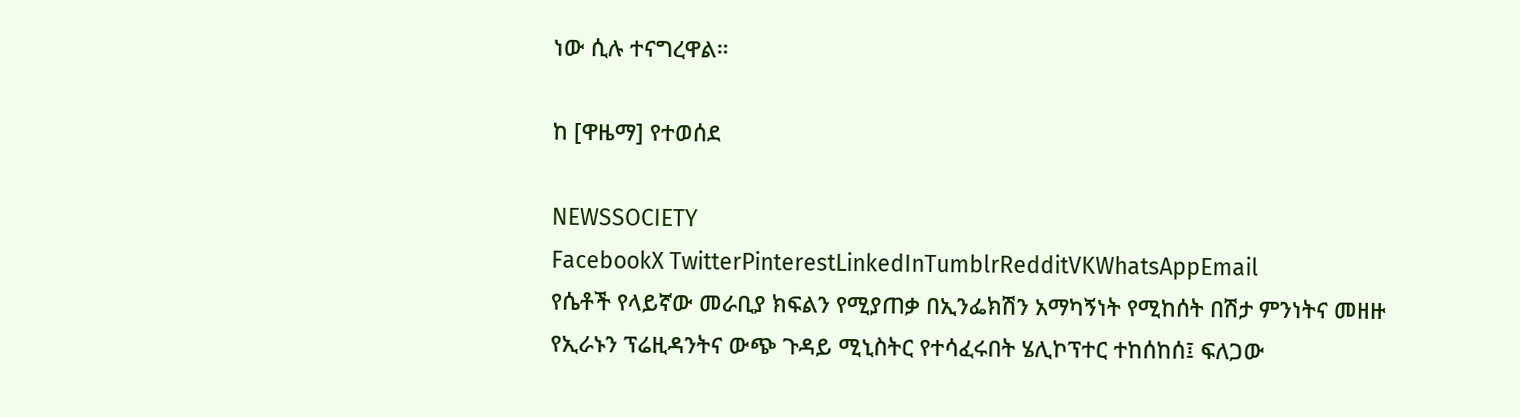ነው ሲሉ ተናግረዋል።

ከ [ዋዜማ] የተወሰደ

NEWSSOCIETY
FacebookX TwitterPinterestLinkedInTumblrRedditVKWhatsAppEmail
የሴቶች የላይኛው መራቢያ ክፍልን የሚያጠቃ በኢንፌክሽን አማካኝነት የሚከሰት በሽታ ምንነትና መዘዙ
የኢራኑን ፕሬዚዳንትና ውጭ ጉዳይ ሚኒስትር የተሳፈሩበት ሄሊኮፕተር ተከሰከሰ፤ ፍለጋው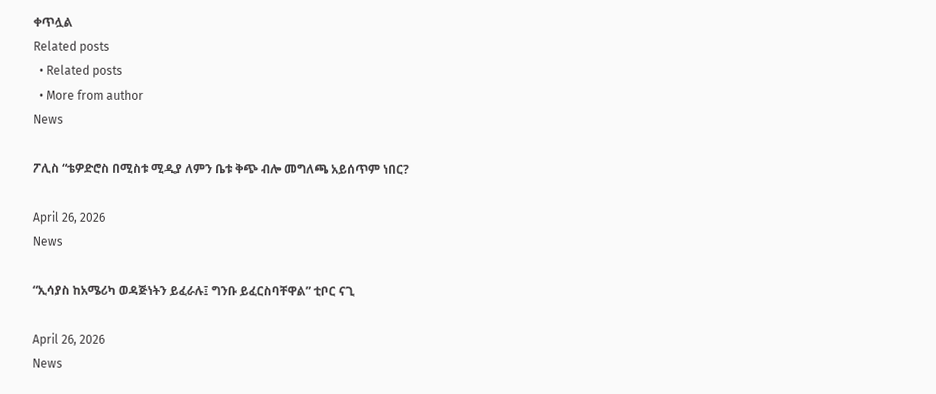ቀጥሏል
Related posts
  • Related posts
  • More from author
News

ፖሊስ “ቴዎድሮስ በሚስቱ ሚዲያ ለምን ቤቱ ቅጭ ብሎ መግለጫ አይሰጥም ነበር?

April 26, 2026
News

“ኢሳያስ ከአሜሪካ ወዳጅነትን ይፈራሉ፤ ግንቡ ይፈርስባቸዋል” ቲቦር ናጊ

April 26, 2026
News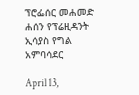ፕሮፌሰር መሐመድ ሐሰን የፕሬዚዳንት ኢሳያስ የግል አምባሳደር

April 13,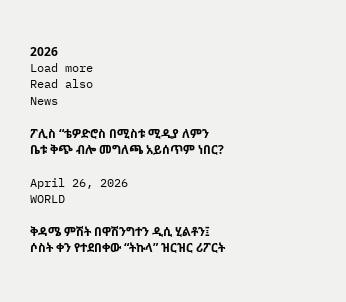2026
Load more
Read also
News

ፖሊስ “ቴዎድሮስ በሚስቱ ሚዲያ ለምን ቤቱ ቅጭ ብሎ መግለጫ አይሰጥም ነበር?

April 26, 2026
WORLD

ቅዳሜ ምሽት በዋሽንግተን ዲሲ ሂልቶን፤ ሶስት ቀን የተደበቀው “ትኩላ” ዝርዝር ሪፖርት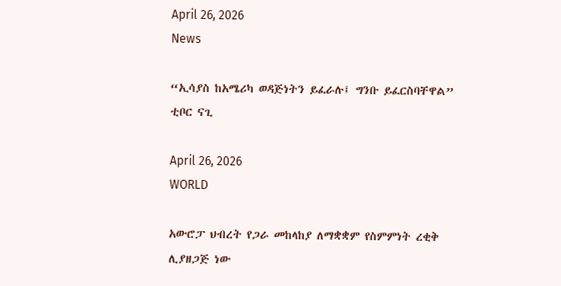April 26, 2026
News

“ኢሳያስ ከአሜሪካ ወዳጅነትን ይፈራሉ፤ ግንቡ ይፈርስባቸዋል” ቲቦር ናጊ

April 26, 2026
WORLD

አውሮፓ ህብረት የጋራ መከላከያ ለማቋቋም የስምምነት ረቂቅ ሊያዘጋጅ ነው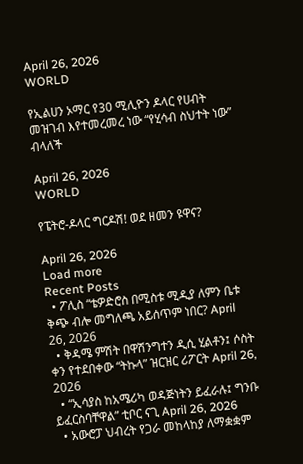April 26, 2026
WORLD

የኢልሀን ኦማር የ30 ሚሊዮን ዶላር የሀብት መዝገብ እየተመረመረ ነው “የሂሳብ ስህተት ነው” ብላለች

April 26, 2026
WORLD

የፔትሮ-ዶላር ግርዶሽ! ወደ ዘመን ዩዋና?

April 26, 2026
Load more
Recent Posts
  • ፖሊስ “ቴዎድሮስ በሚስቱ ሚዲያ ለምን ቤቱ ቅጭ ብሎ መግለጫ አይሰጥም ነበር? April 26, 2026
  • ቅዳሜ ምሽት በዋሽንግተን ዲሲ ሂልቶን፤ ሶስት ቀን የተደበቀው “ትኩላ” ዝርዝር ሪፖርት April 26, 2026
  • “ኢሳያስ ከአሜሪካ ወዳጅነትን ይፈራሉ፤ ግንቡ ይፈርስባቸዋል” ቲቦር ናጊ April 26, 2026
  • አውሮፓ ህብረት የጋራ መከላከያ ለማቋቋም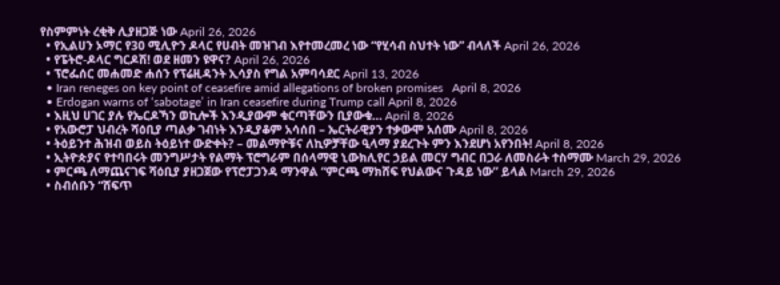የስምምነት ረቂቅ ሊያዘጋጅ ነው April 26, 2026
  • የኢልሀን ኦማር የ30 ሚሊዮን ዶላር የሀብት መዝገብ እየተመረመረ ነው “የሂሳብ ስህተት ነው” ብላለች April 26, 2026
  • የፔትሮ-ዶላር ግርዶሽ! ወደ ዘመን ዩዋና? April 26, 2026
  • ፕሮፌሰር መሐመድ ሐሰን የፕሬዚዳንት ኢሳያስ የግል አምባሳደር April 13, 2026
  • Iran reneges on key point of ceasefire amid allegations of broken promises   April 8, 2026
  • Erdogan warns of ‘sabotage’ in Iran ceasefire during Trump call April 8, 2026
  • እዚህ ሀገር ያሉ የኤርዶኻን ወኪሎች እንዲያውም ቁርጣቸውን ቢያውቁ… April 8, 2026
  • የአውሮፓ ህብረት ሻዕቢያ ጣልቃ ገብነት እንዲያቆም አሳሰበ – ኤርትራዊያን ተቃውሞ አሰሙ April 8, 2026
  • ትዕይንተ ሕዝብ ወይስ ትዕይነተ ውድቀት? – መልማዮቹና ለኪዎቻቸው ዒላማ ያደረጉት ምን እንደሆነ አየንበት! April 8, 2026
  • ኢትዮጵያና የተባበሩት መንግሥታት የልማት ፕሮግራም በሰላማዊ ኒውክሊየር ኃይል መርሃ ግብር በጋራ ለመስራት ተስማሙ March 29, 2026
  • ምርጫ ለማጨናገፍ ሻዕቢያ ያዘጋጀው የፕሮፓጋንዳ ማንዋል “ምርጫ ማክሸፍ የህልውና ጉዳይ ነው” ይላል March 29, 2026
  • ስብሰቡን “ሸፍጥ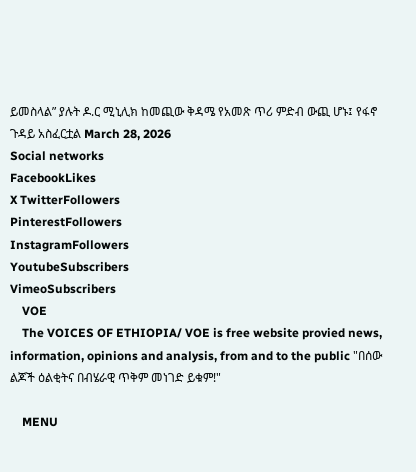ይመስላል” ያሉት ዶ.ር ሚኒሊክ ከመጪው ቅዳሜ የአመጽ ጥሪ ምድብ ውጪ ሆኑ፤ የፋኖ ጉዳይ አስፈርቷል March 28, 2026
Social networks
FacebookLikes
X TwitterFollowers
PinterestFollowers
InstagramFollowers
YoutubeSubscribers
VimeoSubscribers
    VOE
    The VOICES OF ETHIOPIA/ VOE is free website provied news, information, opinions and analysis, from and to the public "በሰው ልጆች ዕልቂትና በብሄራዊ ጥቅም መነገድ ይቁም!"

    MENU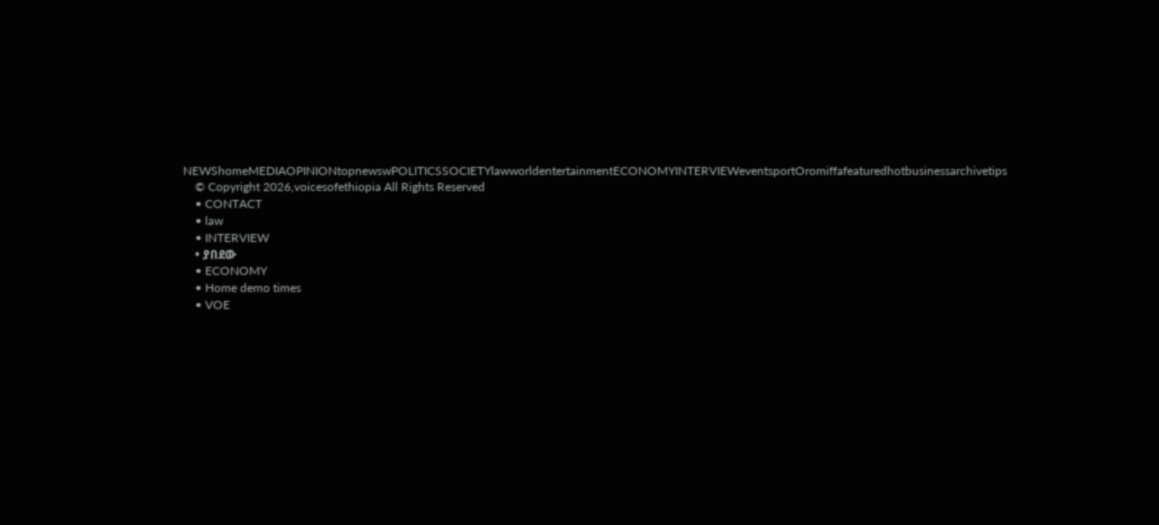NEWShomeMEDIAOPINIONtopnewswPOLITICSSOCIETYlawworldentertainmentECONOMYINTERVIEWeventsportOromiffafeaturedhotbusinessarchivetips
    © Copyright 2026,voicesofethiopia All Rights Reserved
    • CONTACT
    • law
    • INTERVIEW
    • ያበደው
    • ECONOMY
    • Home demo times
    • VOE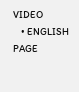VIDEO
    • ENGLISH PAGE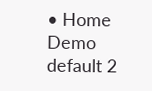• Home Demo default 2